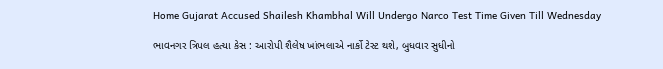Home Gujarat Accused Shailesh Khambhal Will Undergo Narco Test Time Given Till Wednesday

ભાવનગર ત્રિપલ હત્યા કેસ : આરોપી શૈલેષ ખાંભલાએ નાર્કો ટેસ્ટ થશે, બુધવાર સુધીનો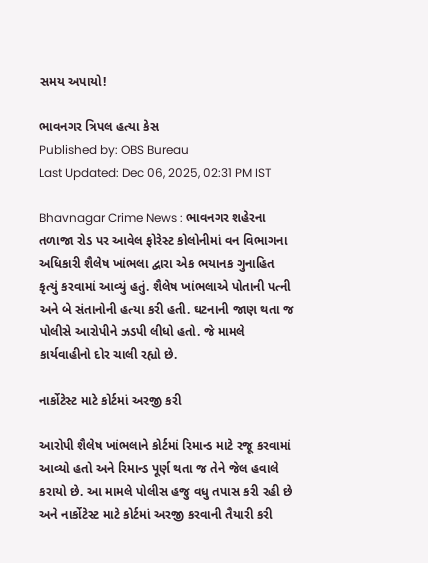સમય અપાયો!

ભાવનગર ત્રિપલ હત્યા કેસ
Published by: OBS Bureau
Last Updated: Dec 06, 2025, 02:31 PM IST

Bhavnagar Crime News : ભાવનગર શહેરના તળાજા રોડ પર આવેલ ફોરેસ્ટ કોલોનીમાં વન વિભાગના અધિકારી શૈલેષ ખાંભલા દ્વારા એક ભયાનક ગુનાહિત કૃત્યું કરવામાં આવ્યું હતું. શૈલેષ ખાંભલાએ પોતાની પત્ની અને બે સંતાનોની હત્યા કરી હતી. ઘટનાની જાણ થતા જ પોલીસે આરોપીને ઝડપી લીધો હતો. જે મામલે કાર્યવાહીનો દોર ચાલી રહ્યો છે.

નાર્કોટેસ્ટ માટે કોર્ટમાં અરજી કરી

આરોપી શૈલેષ ખાંભલાને કોર્ટમાં રિમાન્ડ માટે રજૂ કરવામાં આવ્યો હતો અને રિમાન્ડ પૂર્ણ થતા જ તેને જેલ હવાલે કરાયો છે. આ મામલે પોલીસ હજુ વધુ તપાસ કરી રહી છે અને નાર્કોટેસ્ટ માટે કોર્ટમાં અરજી કરવાની તૈયારી કરી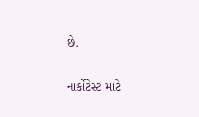છે.

નાર્કોટેસ્ટ માટે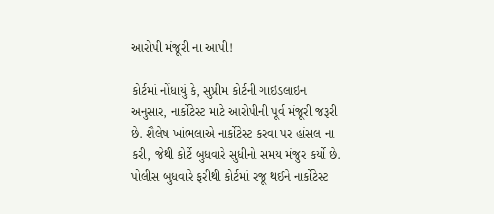આરોપી મંજૂરી ના આપી!

કોર્ટમાં નોંધાયું કે, સુપ્રીમ કોર્ટની ગાઇડલાઇન અનુસાર, નાર્કોટેસ્ટ માટે આરોપીની પૂર્વ મંજૂરી જરૂરી છે. શૈલેષ ખાંભલાએ નાર્કોટેસ્ટ કરવા પર હાંસલ ના કરી, જેથી કોર્ટે બુધવારે સુધીનો સમય મંજુર કર્યો છે. પોલીસ બુધવારે ફરીથી કોર્ટમાં રજૂ થઈને નાર્કોટેસ્ટ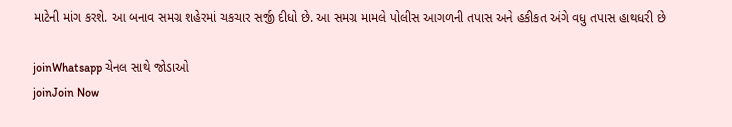માટેની માંગ કરશે. આ બનાવ સમગ્ર શહેરમાં ચકચાર સર્જી દીધો છે. આ સમગ્ર મામલે પોલીસ આગળની તપાસ અને હકીકત અંગે વધુ તપાસ હાથધરી છે

joinWhatsapp ચેનલ સાથે જોડાઓ
joinJoin Now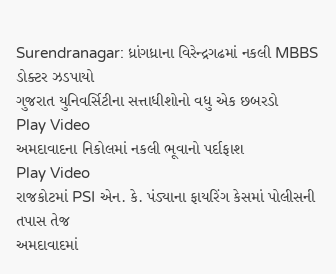Surendranagar: ધ્રાંગધ્રાના વિરેન્દ્રગઢમાં નકલી MBBS ડોક્ટર ઝડપાયો
ગુજરાત યુનિવર્સિટીના સત્તાધીશોનો વધુ એક છબરડો
Play Video
અમદાવાદના નિકોલમાં નકલી ભૂવાનો પર્દાફાશ
Play Video
રાજકોટમાં PSI એન. કે. પંડ્યાના ફાયરિંગ કેસમાં પોલીસની તપાસ તેજ
અમદાવાદમાં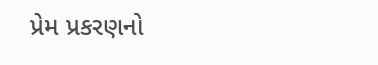પ્રેમ પ્રકરણનો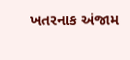ખતરનાક અંજામ